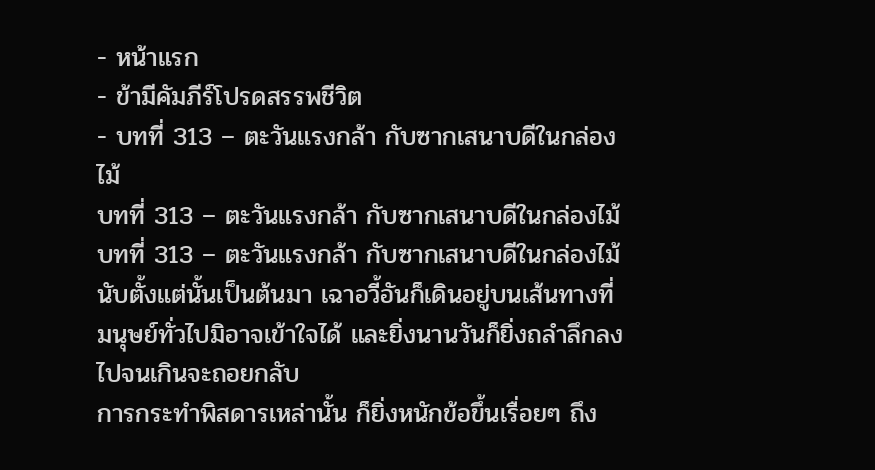- หน้าแรก
- ข้ามีคัมภีร์โปรดสรรพชีวิต
- บทที่ 313 – ตะวันแรงกล้า กับซากเสนาบดีในกล่องไม้
บทที่ 313 – ตะวันแรงกล้า กับซากเสนาบดีในกล่องไม้
บทที่ 313 – ตะวันแรงกล้า กับซากเสนาบดีในกล่องไม้
นับตั้งแต่นั้นเป็นต้นมา เฉาอวี้อันก็เดินอยู่บนเส้นทางที่มนุษย์ทั่วไปมิอาจเข้าใจได้ และยิ่งนานวันก็ยิ่งถลำลึกลงไปจนเกินจะถอยกลับ
การกระทำพิสดารเหล่านั้น ก็ยิ่งหนักข้อขึ้นเรื่อยๆ ถึง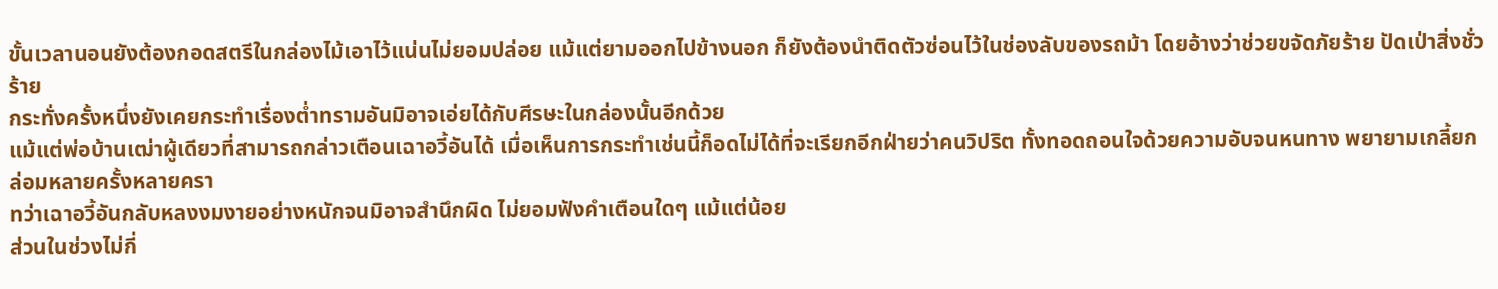ขั้นเวลานอนยังต้องกอดสตรีในกล่องไม้เอาไว้แน่นไม่ยอมปล่อย แม้แต่ยามออกไปข้างนอก ก็ยังต้องนำติดตัวซ่อนไว้ในช่องลับของรถม้า โดยอ้างว่าช่วยขจัดภัยร้าย ปัดเป่าสิ่งชั่วร้าย
กระทั่งครั้งหนึ่งยังเคยกระทำเรื่องต่ำทรามอันมิอาจเอ่ยได้กับศีรษะในกล่องนั้นอีกด้วย
แม้แต่พ่อบ้านเฒ่าผู้เดียวที่สามารถกล่าวเตือนเฉาอวี้อันได้ เมื่อเห็นการกระทำเช่นนี้ก็อดไม่ได้ที่จะเรียกอีกฝ่ายว่าคนวิปริต ทั้งทอดถอนใจด้วยความอับจนหนทาง พยายามเกลี้ยกล่อมหลายครั้งหลายครา
ทว่าเฉาอวี้อันกลับหลงงมงายอย่างหนักจนมิอาจสำนึกผิด ไม่ยอมฟังคำเตือนใดๆ แม้แต่น้อย
ส่วนในช่วงไม่กี่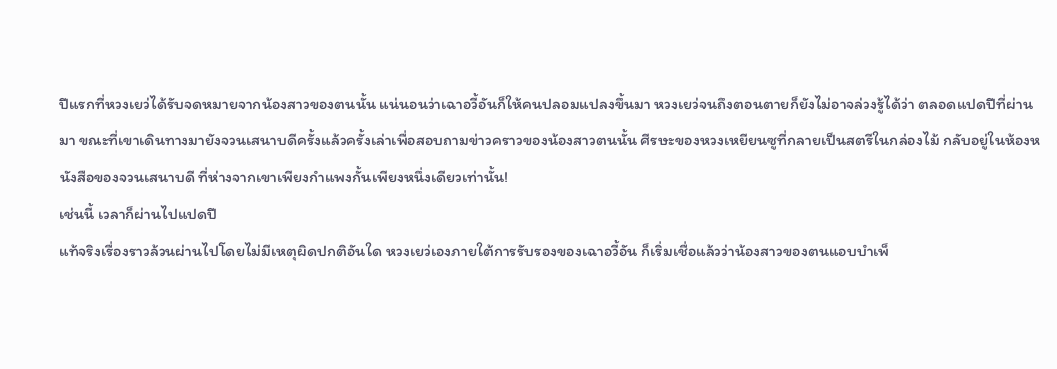ปีแรกที่หวงเยว่ได้รับจดหมายจากน้องสาวของตนนั้น แน่นอนว่าเฉาอวี้อันก็ให้คนปลอมแปลงขึ้นมา หวงเยว่จนถึงตอนตายก็ยังไม่อาจล่วงรู้ได้ว่า ตลอดแปดปีที่ผ่านมา ขณะที่เขาเดินทางมายังจวนเสนาบดีครั้งแล้วครั้งเล่าเพื่อสอบถามข่าวคราวของน้องสาวตนนั้น ศีรษะของหวงเหยียนซูที่กลายเป็นสตรีในกล่องไม้ กลับอยู่ในห้องหนังสือของจวนเสนาบดี ที่ห่างจากเขาเพียงกำแพงกั้นเพียงหนึ่งเดียวเท่านั้น!
เช่นนี้ เวลาก็ผ่านไปแปดปี
แท้จริงเรื่องราวล้วนผ่านไปโดยไม่มีเหตุผิดปกติอันใด หวงเยว่เองภายใต้การรับรองของเฉาอวี้อัน ก็เริ่มเชื่อแล้วว่าน้องสาวของตนแอบบำเพ็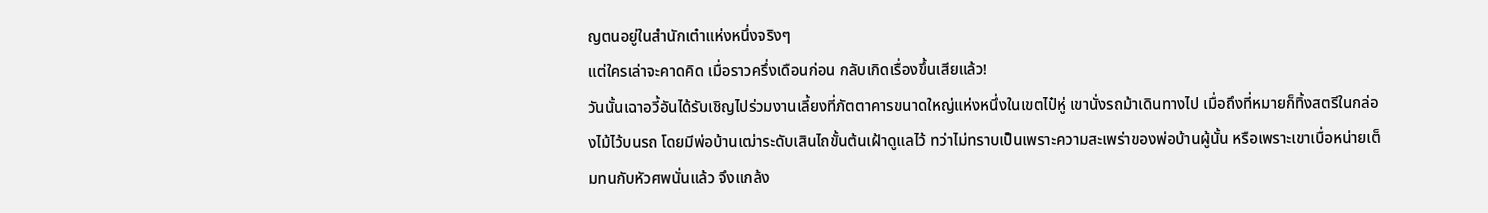ญตนอยู่ในสำนักเต๋าแห่งหนึ่งจริงๆ
แต่ใครเล่าจะคาดคิด เมื่อราวครึ่งเดือนก่อน กลับเกิดเรื่องขึ้นเสียแล้ว!
วันนั้นเฉาอวี้อันได้รับเชิญไปร่วมงานเลี้ยงที่ภัตตาคารขนาดใหญ่แห่งหนึ่งในเขตไป๋หู่ เขานั่งรถม้าเดินทางไป เมื่อถึงที่หมายก็ทิ้งสตรีในกล่องไม้ไว้บนรถ โดยมีพ่อบ้านเฒ่าระดับเสินไถขั้นต้นเฝ้าดูแลไว้ ทว่าไม่ทราบเป็นเพราะความสะเพร่าของพ่อบ้านผู้นั้น หรือเพราะเขาเบื่อหน่ายเต็มทนกับหัวศพนั่นแล้ว จึงแกล้ง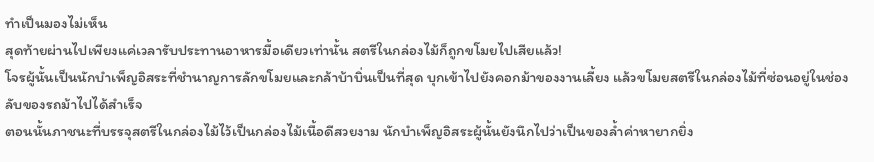ทำเป็นมองไม่เห็น
สุดท้ายผ่านไปเพียงแค่เวลารับประทานอาหารมื้อเดียวเท่านั้น สตรีในกล่องไม้ก็ถูกขโมยไปเสียแล้ว!
โจรผู้นั้นเป็นนักบำเพ็ญอิสระที่ชำนาญการลักขโมยและกล้าบ้าบิ่นเป็นที่สุด บุกเข้าไปยังคอกม้าของงานเลี้ยง แล้วขโมยสตรีในกล่องไม้ที่ซ่อนอยู่ในช่องลับของรถม้าไปได้สำเร็จ
ตอนนั้นภาชนะที่บรรจุสตรีในกล่องไม้ไว้เป็นกล่องไม้เนื้อดีสวยงาม นักบำเพ็ญอิสระผู้นั้นยังนึกไปว่าเป็นของล้ำค่าหายากยิ่ง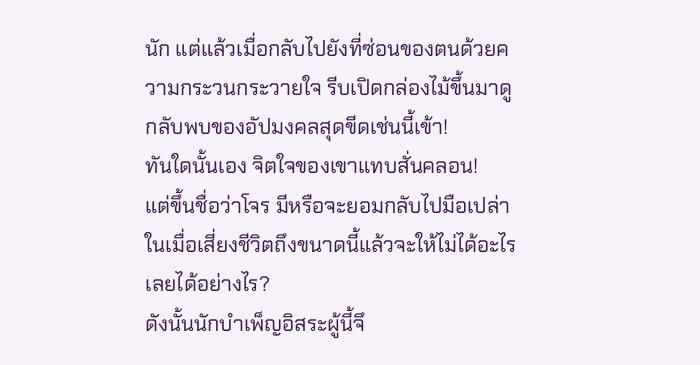นัก แต่แล้วเมื่อกลับไปยังที่ซ่อนของตนด้วยความกระวนกระวายใจ รีบเปิดกล่องไม้ขึ้นมาดู กลับพบของอัปมงคลสุดขีดเช่นนี้เข้า!
ทันใดนั้นเอง จิตใจของเขาแทบสั่นคลอน!
แต่ขึ้นชื่อว่าโจร มีหรือจะยอมกลับไปมือเปล่า ในเมื่อเสี่ยงชีวิตถึงขนาดนี้แล้วจะให้ไม่ได้อะไรเลยได้อย่างไร?
ดังนั้นนักบำเพ็ญอิสระผู้นี้จึ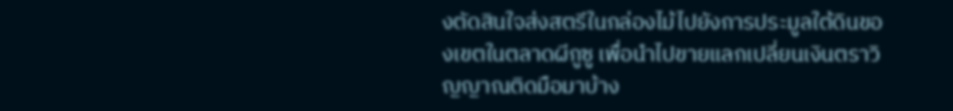งตัดสินใจส่งสตรีในกล่องไม้ไปยังการประมูลใต้ดินของเขตในตลาดผีกูซู เพื่อนำไปขายแลกเปลี่ยนเงินตราวิญญาณติดมือมาบ้าง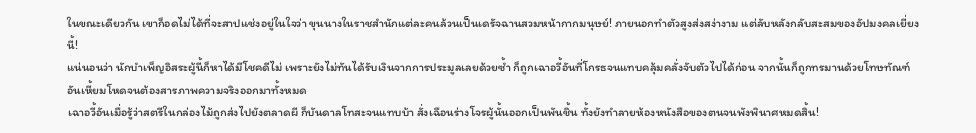ในขณะเดียวกัน เขาก็อดไม่ได้ที่จะสาปแช่งอยู่ในใจว่า ขุนนางในราชสำนักแต่ละคนล้วนเป็นเดรัจฉานสวมหน้ากากมนุษย์! ภายนอกทำตัวสูงส่งสง่างาม แต่ลับหลังกลับสะสมของอัปมงคลเยี่ยงนี้!
แน่นอนว่า นักบำเพ็ญอิสระผู้นี้ก็หาได้มีโชคดีไม่ เพราะยังไม่ทันได้รับเงินจากการประมูลเลยด้วยซ้ำ ก็ถูกเฉาอวี้อันที่โกรธจนแทบคลุ้มคลั่งจับตัวไปได้ก่อน จากนั้นก็ถูกทรมานด้วยโทษทัณฑ์อันเหี้ยมโหดจนต้องสารภาพความจริงออกมาทั้งหมด
เฉาอวี้อันเมื่อรู้ว่าสตรีในกล่องไม้ถูกส่งไปยังตลาดผี ก็บันดาลโทสะจนแทบบ้า สั่งเฉือนร่างโจรผู้นั้นออกเป็นพันชิ้น ทั้งยังทำลายห้องหนังสือของตนจนพังพินาศหมดสิ้น!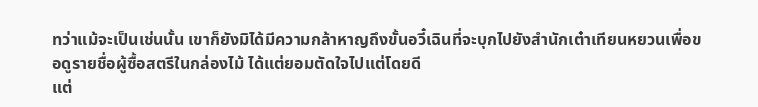ทว่าแม้จะเป็นเช่นนั้น เขาก็ยังมิได้มีความกล้าหาญถึงขั้นอวี๋เฉินที่จะบุกไปยังสำนักเต๋าเทียนหยวนเพื่อขอดูรายชื่อผู้ซื้อสตรีในกล่องไม้ ได้แต่ยอมตัดใจไปแต่โดยดี
แต่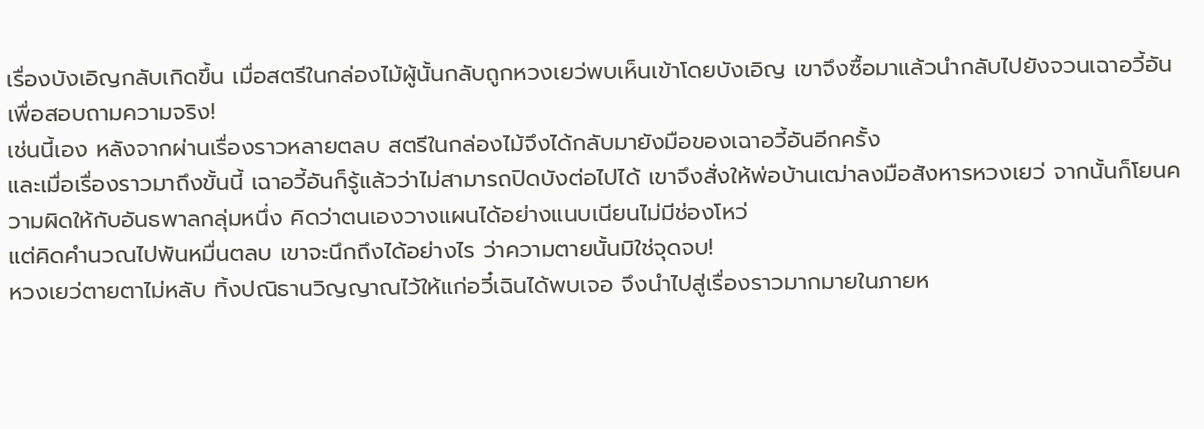เรื่องบังเอิญกลับเกิดขึ้น เมื่อสตรีในกล่องไม้ผู้นั้นกลับถูกหวงเยว่พบเห็นเข้าโดยบังเอิญ เขาจึงซื้อมาแล้วนำกลับไปยังจวนเฉาอวี้อันเพื่อสอบถามความจริง!
เช่นนี้เอง หลังจากผ่านเรื่องราวหลายตลบ สตรีในกล่องไม้จึงได้กลับมายังมือของเฉาอวี้อันอีกครั้ง
และเมื่อเรื่องราวมาถึงขั้นนี้ เฉาอวี้อันก็รู้แล้วว่าไม่สามารถปิดบังต่อไปได้ เขาจึงสั่งให้พ่อบ้านเฒ่าลงมือสังหารหวงเยว่ จากนั้นก็โยนความผิดให้กับอันธพาลกลุ่มหนึ่ง คิดว่าตนเองวางแผนได้อย่างแนบเนียนไม่มีช่องโหว่
แต่คิดคำนวณไปพันหมื่นตลบ เขาจะนึกถึงได้อย่างไร ว่าความตายนั้นมิใช่จุดจบ!
หวงเยว่ตายตาไม่หลับ ทิ้งปณิธานวิญญาณไว้ให้แก่อวี๋เฉินได้พบเจอ จึงนำไปสู่เรื่องราวมากมายในภายห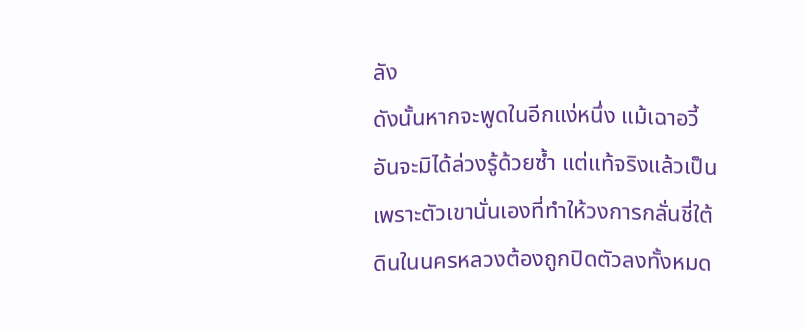ลัง
ดังนั้นหากจะพูดในอีกแง่หนึ่ง แม้เฉาอวี้อันจะมิได้ล่วงรู้ด้วยซ้ำ แต่แท้จริงแล้วเป็นเพราะตัวเขานั่นเองที่ทำให้วงการกลั่นชี่ใต้ดินในนครหลวงต้องถูกปิดตัวลงทั้งหมด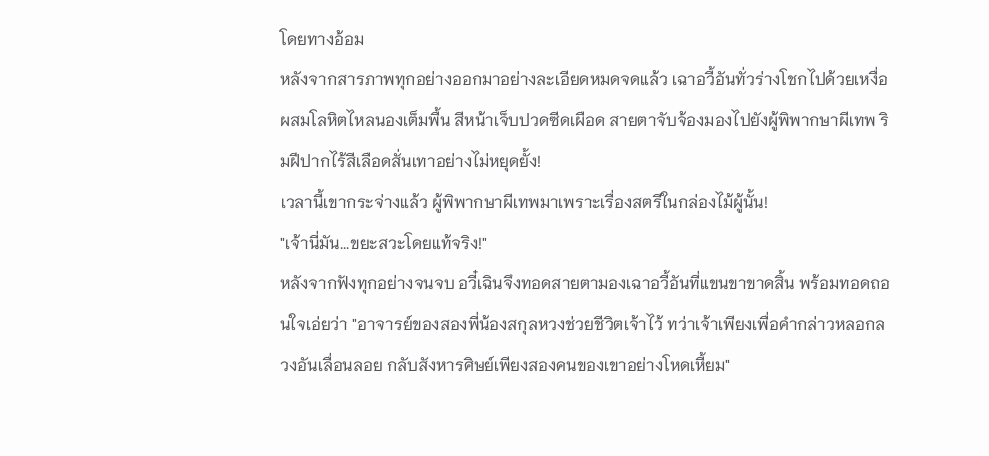โดยทางอ้อม
หลังจากสารภาพทุกอย่างออกมาอย่างละเอียดหมดจดแล้ว เฉาอวี้อันทั่วร่างโชกไปด้วยเหงื่อผสมโลหิตไหลนองเต็มพื้น สีหน้าเจ็บปวดซีดเผือด สายตาจับจ้องมองไปยังผู้พิพากษาผีเทพ ริมฝีปากไร้สีเลือดสั่นเทาอย่างไม่หยุดยั้ง!
เวลานี้เขากระจ่างแล้ว ผู้พิพากษาผีเทพมาเพราะเรื่องสตรีในกล่องไม้ผู้นั้น!
"เจ้านี่มัน...ขยะสวะโดยแท้จริง!"
หลังจากฟังทุกอย่างจนจบ อวี๋เฉินจึงทอดสายตามองเฉาอวี้อันที่แขนขาขาดสิ้น พร้อมทอดถอนใจเอ่ยว่า "อาจารย์ของสองพี่น้องสกุลหวงช่วยชีวิตเจ้าไว้ ทว่าเจ้าเพียงเพื่อคำกล่าวหลอกลวงอันเลื่อนลอย กลับสังหารศิษย์เพียงสองคนของเขาอย่างโหดเหี้ยม"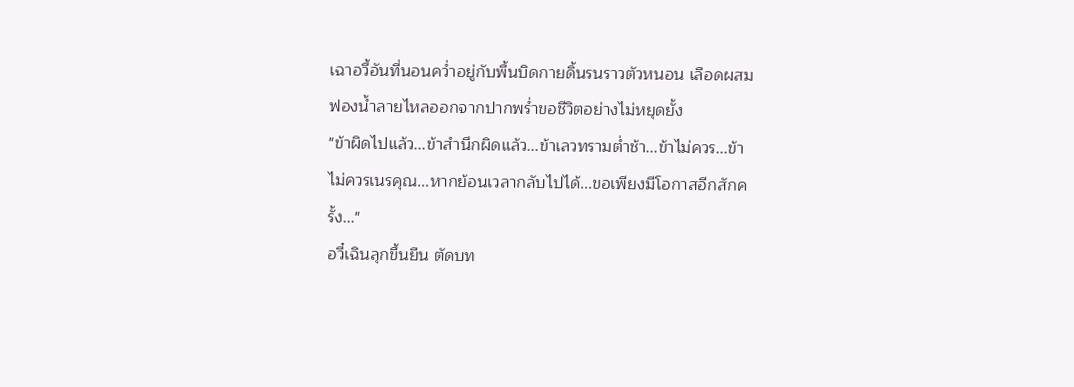เฉาอวี้อันที่นอนคว่ำอยู่กับพื้นบิดกายดิ้นรนราวตัวหนอน เลือดผสมฟองน้ำลายไหลออกจากปากพร่ำขอชีวิตอย่างไม่หยุดยั้ง
"ข้าผิดไปแล้ว...ข้าสำนึกผิดแล้ว...ข้าเลวทรามต่ำช้า...ข้าไม่ควร...ข้าไม่ควรเนรคุณ...หากย้อนเวลากลับไปได้...ขอเพียงมีโอกาสอีกสักครั้ง..."
อวี๋เฉินลุกขึ้นยืน ตัดบท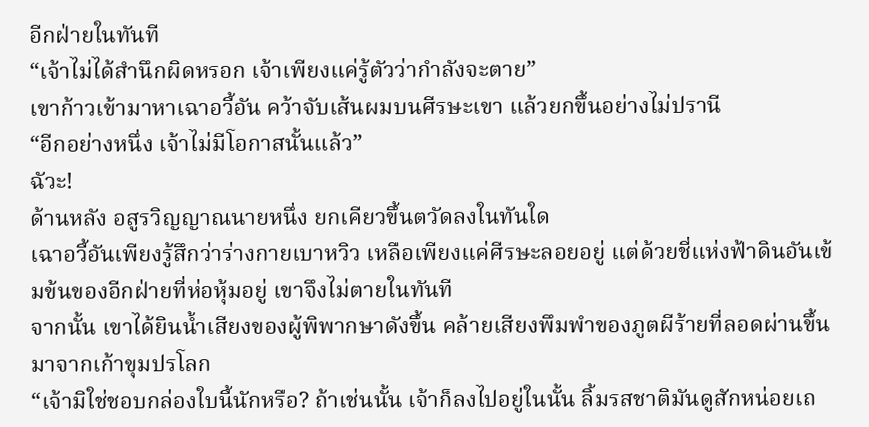อีกฝ่ายในทันที
“เจ้าไม่ได้สำนึกผิดหรอก เจ้าเพียงแค่รู้ตัวว่ากำลังจะตาย”
เขาก้าวเข้ามาหาเฉาอวี้อัน คว้าจับเส้นผมบนศีรษะเขา แล้วยกขึ้นอย่างไม่ปรานี
“อีกอย่างหนึ่ง เจ้าไม่มีโอกาสนั้นแล้ว”
ฉัวะ!
ด้านหลัง อสูรวิญญาณนายหนึ่ง ยกเคียวขึ้นตวัดลงในทันใด
เฉาอวี้อันเพียงรู้สึกว่าร่างกายเบาหวิว เหลือเพียงแค่ศีรษะลอยอยู่ แต่ด้วยชี่แห่งฟ้าดินอันเข้มข้นของอีกฝ่ายที่ห่อหุ้มอยู่ เขาจึงไม่ตายในทันที
จากนั้น เขาได้ยินน้ำเสียงของผู้พิพากษาดังขึ้น คล้ายเสียงพึมพำของภูตผีร้ายที่ลอดผ่านขึ้นมาจากเก้าขุมปรโลก
“เจ้ามิใช่ชอบกล่องใบนี้นักหรือ? ถ้าเช่นนั้น เจ้าก็ลงไปอยู่ในนั้น ลิ้มรสชาติมันดูสักหน่อยเถ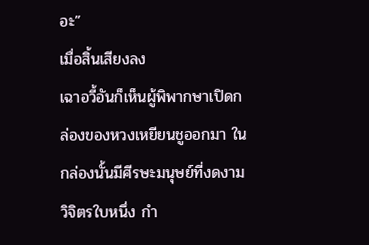อะ”
เมื่อสิ้นเสียงลง
เฉาอวี้อันก็เห็นผู้พิพากษาเปิดกล่องของหวงเหยียนชูออกมา ในกล่องนั้นมีศีรษะมนุษย์ที่งดงามวิจิตรใบหนึ่ง กำ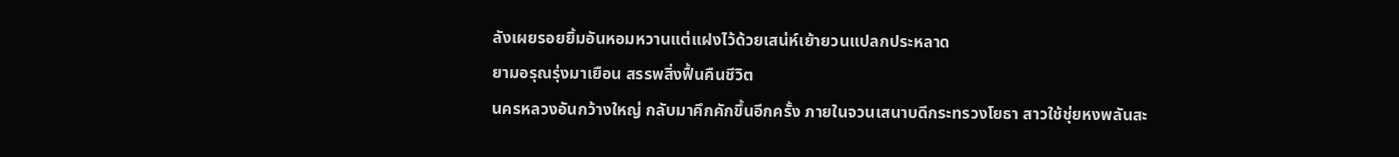ลังเผยรอยยิ้มอันหอมหวานแต่แฝงไว้ด้วยเสน่ห์เย้ายวนแปลกประหลาด
ยามอรุณรุ่งมาเยือน สรรพสิ่งฟื้นคืนชีวิต
นครหลวงอันกว้างใหญ่ กลับมาคึกคักขึ้นอีกครั้ง ภายในจวนเสนาบดีกระทรวงโยธา สาวใช้ชุ่ยหงพลันสะ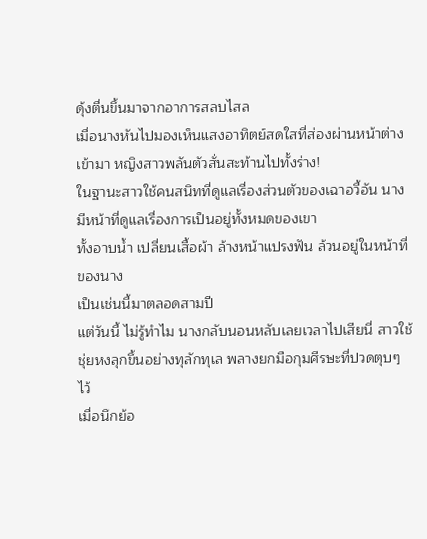ดุ้งตื่นขึ้นมาจากอาการสลบไสล
เมื่อนางหันไปมองเห็นแสงอาทิตย์สดใสที่ส่องผ่านหน้าต่างเข้ามา หญิงสาวพลันตัวสั่นสะท้านไปทั้งร่าง!
ในฐานะสาวใช้คนสนิทที่ดูแลเรื่องส่วนตัวของเฉาอวี้อัน นางมีหน้าที่ดูแลเรื่องการเป็นอยู่ทั้งหมดของเขา
ทั้งอาบน้ำ เปลี่ยนเสื้อผ้า ล้างหน้าแปรงฟัน ล้วนอยู่ในหน้าที่ของนาง
เป็นเช่นนี้มาตลอดสามปี
แต่วันนี้ ไม่รู้ทำไม นางกลับนอนหลับเลยเวลาไปเสียนี่ สาวใช้ชุ่ยหงลุกขึ้นอย่างทุลักทุเล พลางยกมือกุมศีรษะที่ปวดตุบๆ ไว้
เมื่อนึกย้อ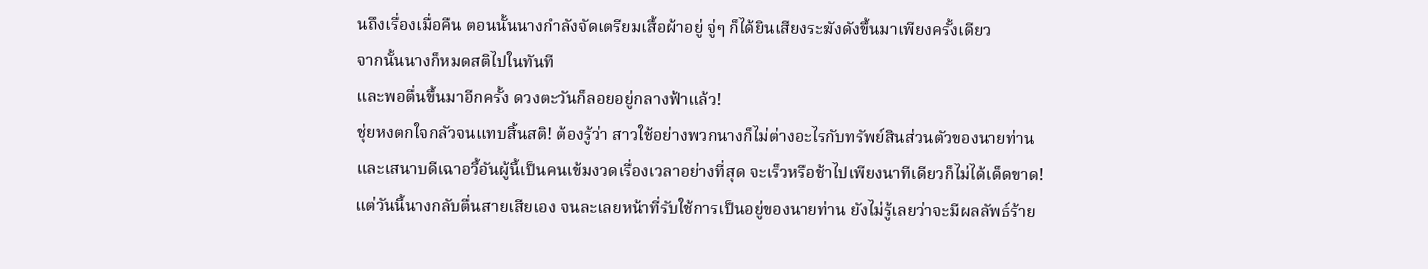นถึงเรื่องเมื่อคืน ตอนนั้นนางกำลังจัดเตรียมเสื้อผ้าอยู่ จู่ๆ ก็ได้ยินเสียงระฆังดังขึ้นมาเพียงครั้งเดียว
จากนั้นนางก็หมดสติไปในทันที
และพอตื่นขึ้นมาอีกครั้ง ดวงตะวันก็ลอยอยู่กลางฟ้าแล้ว!
ชุ่ยหงตกใจกลัวจนแทบสิ้นสติ! ต้องรู้ว่า สาวใช้อย่างพวกนางก็ไม่ต่างอะไรกับทรัพย์สินส่วนตัวของนายท่าน
และเสนาบดีเฉาอวี้อันผู้นี้เป็นคนเข้มงวดเรื่องเวลาอย่างที่สุด จะเร็วหรือช้าไปเพียงนาทีเดียวก็ไม่ได้เด็ดขาด!
แต่วันนี้นางกลับตื่นสายเสียเอง จนละเลยหน้าที่รับใช้การเป็นอยู่ของนายท่าน ยังไม่รู้เลยว่าจะมีผลลัพธ์ร้าย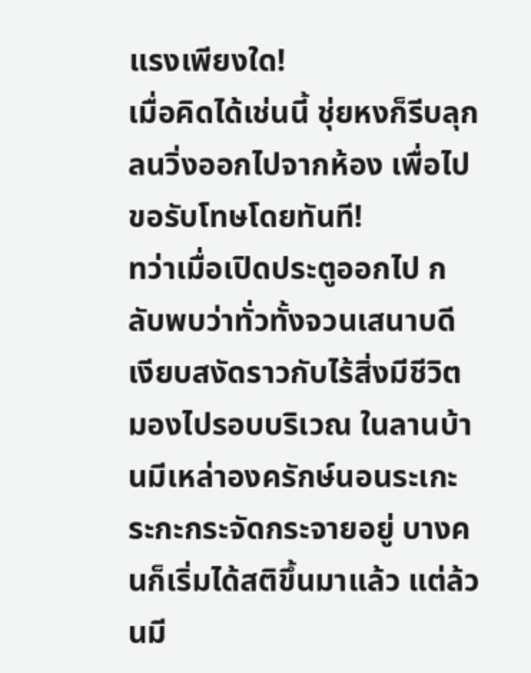แรงเพียงใด!
เมื่อคิดได้เช่นนี้ ชุ่ยหงก็รีบลุกลนวิ่งออกไปจากห้อง เพื่อไปขอรับโทษโดยทันที!
ทว่าเมื่อเปิดประตูออกไป กลับพบว่าทั่วทั้งจวนเสนาบดีเงียบสงัดราวกับไร้สิ่งมีชีวิต
มองไปรอบบริเวณ ในลานบ้านมีเหล่าองครักษ์นอนระเกะระกะกระจัดกระจายอยู่ บางคนก็เริ่มได้สติขึ้นมาแล้ว แต่ล้วนมี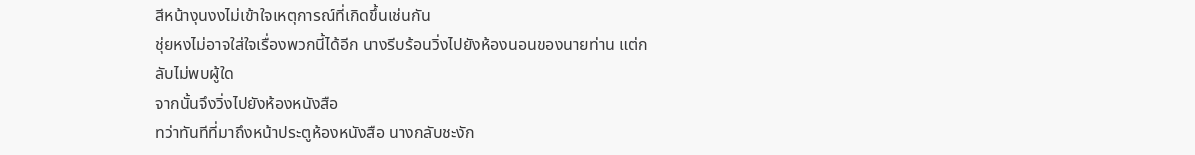สีหน้างุนงงไม่เข้าใจเหตุการณ์ที่เกิดขึ้นเช่นกัน
ชุ่ยหงไม่อาจใส่ใจเรื่องพวกนี้ได้อีก นางรีบร้อนวิ่งไปยังห้องนอนของนายท่าน แต่กลับไม่พบผู้ใด
จากนั้นจึงวิ่งไปยังห้องหนังสือ
ทว่าทันทีที่มาถึงหน้าประตูห้องหนังสือ นางกลับชะงัก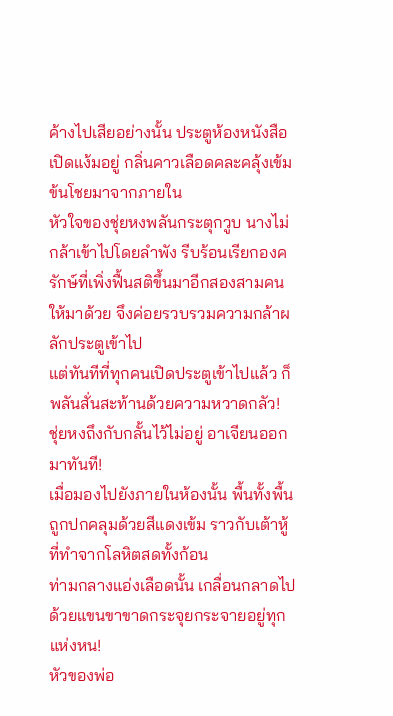ค้างไปเสียอย่างนั้น ประตูห้องหนังสือเปิดแง้มอยู่ กลิ่นคาวเลือดคละคลุ้งเข้มข้นโชยมาจากภายใน
หัวใจของชุ่ยหงพลันกระตุกวูบ นางไม่กล้าเข้าไปโดยลำพัง รีบร้อนเรียกองครักษ์ที่เพิ่งฟื้นสติขึ้นมาอีกสองสามคนให้มาด้วย จึงค่อยรวบรวมความกล้าผลักประตูเข้าไป
แต่ทันทีที่ทุกคนเปิดประตูเข้าไปแล้ว ก็พลันสั่นสะท้านด้วยความหวาดกลัว!
ชุ่ยหงถึงกับกลั้นไว้ไม่อยู่ อาเจียนออกมาทันที!
เมื่อมองไปยังภายในห้องนั้น พื้นทั้งพื้นถูกปกคลุมด้วยสีแดงเข้ม ราวกับเต้าหู้ที่ทำจากโลหิตสดทั้งก้อน
ท่ามกลางแอ่งเลือดนั้น เกลื่อนกลาดไปด้วยแขนขาขาดกระจุยกระจายอยู่ทุกแห่งหน!
หัวของพ่อ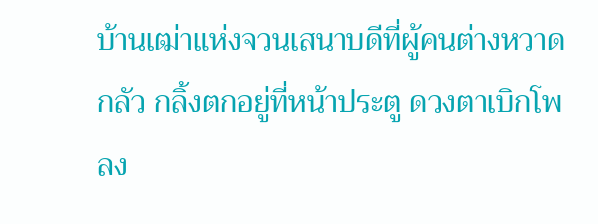บ้านเฒ่าแห่งจวนเสนาบดีที่ผู้คนต่างหวาดกลัว กลิ้งตกอยู่ที่หน้าประตู ดวงตาเบิกโพลง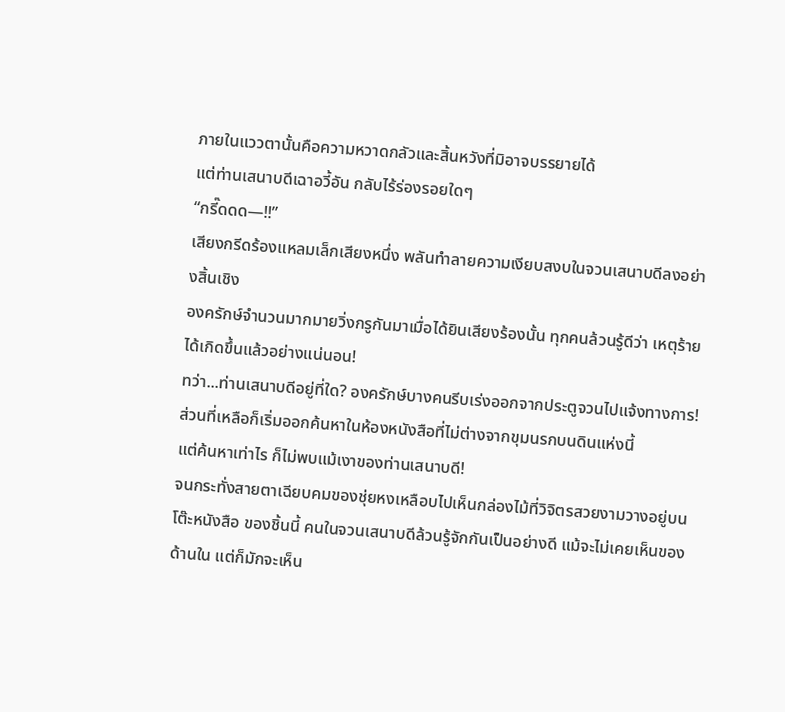ภายในแววตานั้นคือความหวาดกลัวและสิ้นหวังที่มิอาจบรรยายได้
แต่ท่านเสนาบดีเฉาอวี้อัน กลับไร้ร่องรอยใดๆ
“กรี๊ดดด—!!”
เสียงกรีดร้องแหลมเล็กเสียงหนึ่ง พลันทำลายความเงียบสงบในจวนเสนาบดีลงอย่างสิ้นเชิง
องครักษ์จำนวนมากมายวิ่งกรูกันมาเมื่อได้ยินเสียงร้องนั้น ทุกคนล้วนรู้ดีว่า เหตุร้ายได้เกิดขึ้นแล้วอย่างแน่นอน!
ทว่า...ท่านเสนาบดีอยู่ที่ใด? องครักษ์บางคนรีบเร่งออกจากประตูจวนไปแจ้งทางการ! ส่วนที่เหลือก็เริ่มออกค้นหาในห้องหนังสือที่ไม่ต่างจากขุมนรกบนดินแห่งนี้
แต่ค้นหาเท่าไร ก็ไม่พบแม้เงาของท่านเสนาบดี!
จนกระทั่งสายตาเฉียบคมของชุ่ยหงเหลือบไปเห็นกล่องไม้ที่วิจิตรสวยงามวางอยู่บนโต๊ะหนังสือ ของชิ้นนี้ คนในจวนเสนาบดีล้วนรู้จักกันเป็นอย่างดี แม้จะไม่เคยเห็นของด้านใน แต่ก็มักจะเห็น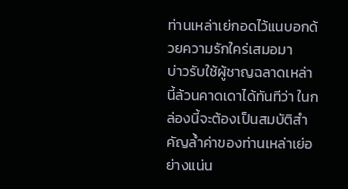ท่านเหล่าเย่กอดไว้แนบอกด้วยความรักใคร่เสมอมา
บ่าวรับใช้ผู้ชาญฉลาดเหล่านี้ล้วนคาดเดาได้ทันทีว่า ในกล่องนี้จะต้องเป็นสมบัติสำคัญล้ำค่าของท่านเหล่าเย่อย่างแน่น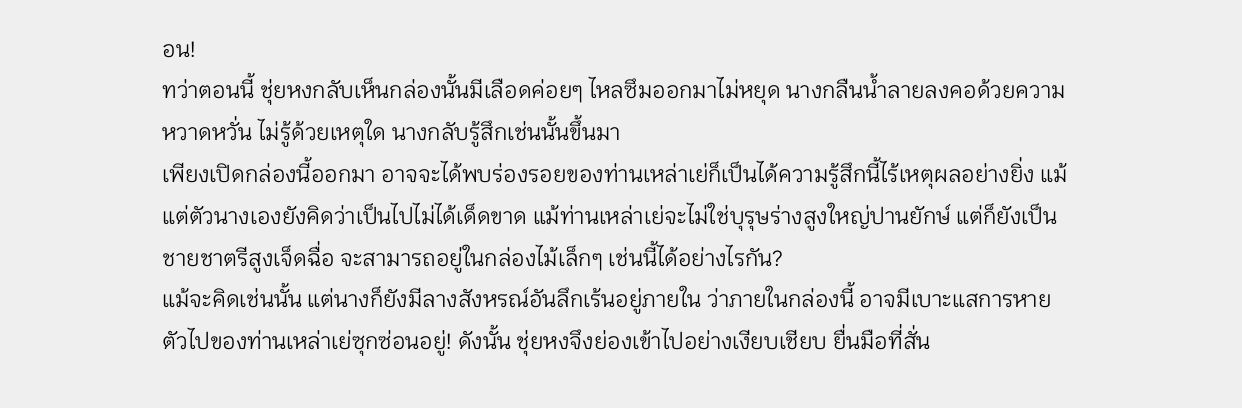อน!
ทว่าตอนนี้ ชุ่ยหงกลับเห็นกล่องนั้นมีเลือดค่อยๆ ไหลซึมออกมาไม่หยุด นางกลืนน้ำลายลงคอด้วยความหวาดหวั่น ไม่รู้ด้วยเหตุใด นางกลับรู้สึกเช่นนั้นขึ้นมา
เพียงเปิดกล่องนี้ออกมา อาจจะได้พบร่องรอยของท่านเหล่าเย่ก็เป็นได้ความรู้สึกนี้ไร้เหตุผลอย่างยิ่ง แม้แต่ตัวนางเองยังคิดว่าเป็นไปไม่ได้เด็ดขาด แม้ท่านเหล่าเย่จะไม่ใช่บุรุษร่างสูงใหญ่ปานยักษ์ แต่ก็ยังเป็นชายชาตรีสูงเจ็ดฉื่อ จะสามารถอยู่ในกล่องไม้เล็กๆ เช่นนี้ได้อย่างไรกัน?
แม้จะคิดเช่นนั้น แต่นางก็ยังมีลางสังหรณ์อันลึกเร้นอยู่ภายใน ว่าภายในกล่องนี้ อาจมีเบาะแสการหายตัวไปของท่านเหล่าเย่ซุกซ่อนอยู่! ดังนั้น ชุ่ยหงจึงย่องเข้าไปอย่างเงียบเชียบ ยื่นมือที่สั่น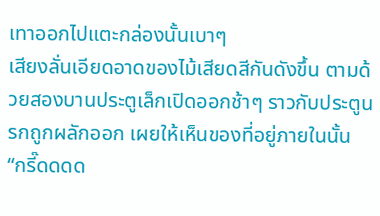เทาออกไปแตะกล่องนั้นเบาๆ
เสียงลั่นเอียดอาดของไม้เสียดสีกันดังขึ้น ตามด้วยสองบานประตูเล็กเปิดออกช้าๆ ราวกับประตูนรกถูกผลักออก เผยให้เห็นของที่อยู่ภายในนั้น
“กรี๊ดดดด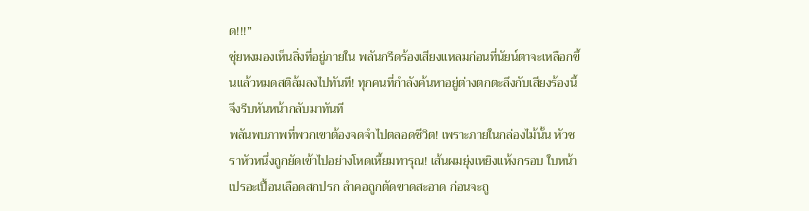ด!!!”
ชุ่ยหงมองเห็นสิ่งที่อยู่ภายใน พลันกรีดร้องเสียงแหลมก่อนที่นัยน์ตาจะเหลือกขึ้นแล้วหมดสติล้มลงไปทันที! ทุกคนที่กำลังค้นหาอยู่ต่างตกตะลึงกับเสียงร้องนี้ จึงรีบหันหน้ากลับมาทันที
พลันพบภาพที่พวกเขาต้องจดจำไปตลอดชีวิต! เพราะภายในกล่องไม้นั้น หัวชราหัวหนึ่งถูกยัดเข้าไปอย่างโหดเหี้ยมทารุณ! เส้นผมยุ่งเหยิงแห้งกรอบ ใบหน้าเปรอะเปื้อนเลือดสกปรก ลำคอถูกตัดขาดสะอาด ก่อนจะถู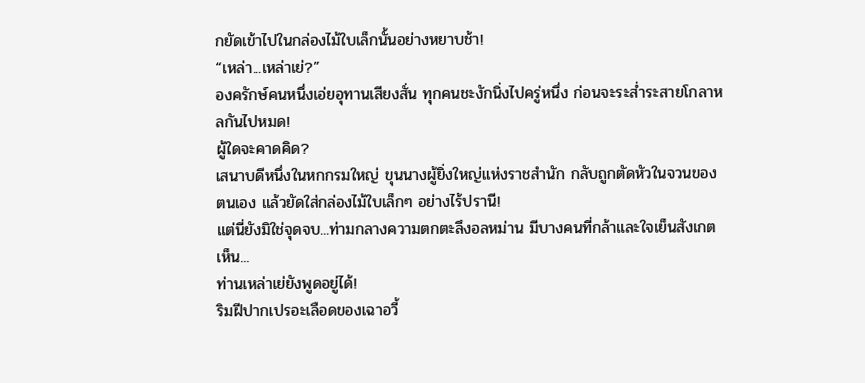กยัดเข้าไปในกล่องไม้ใบเล็กนั้นอย่างหยาบช้า!
“เหล่า...เหล่าเย่?”
องครักษ์คนหนึ่งเอ่ยอุทานเสียงสั่น ทุกคนชะงักนิ่งไปครู่หนึ่ง ก่อนจะระส่ำระสายโกลาหลกันไปหมด!
ผู้ใดจะคาดคิด?
เสนาบดีหนึ่งในหกกรมใหญ่ ขุนนางผู้ยิ่งใหญ่แห่งราชสำนัก กลับถูกตัดหัวในจวนของตนเอง แล้วยัดใส่กล่องไม้ใบเล็กๆ อย่างไร้ปรานี!
แต่นี่ยังมิใช่จุดจบ...ท่ามกลางความตกตะลึงอลหม่าน มีบางคนที่กล้าและใจเย็นสังเกตเห็น...
ท่านเหล่าเย่ยังพูดอยู่ได้!
ริมฝีปากเปรอะเลือดของเฉาอวี้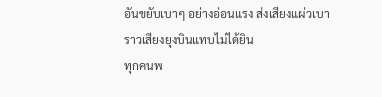อันขยับเบาๆ อย่างอ่อนแรง ส่งเสียงแผ่วเบาราวเสียงยุงบินแทบไม่ได้ยิน
ทุกคนพ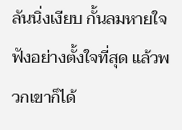ลันนิ่งเงียบ กั้นลมหายใจฟังอย่างตั้งใจที่สุด แล้วพวกเขาก็ได้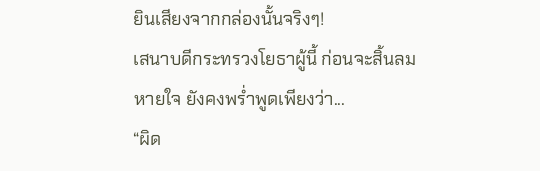ยินเสียงจากกล่องนั้นจริงๆ!
เสนาบดีกระทรวงโยธาผู้นี้ ก่อนจะสิ้นลมหายใจ ยังคงพร่ำพูดเพียงว่า...
“ผิด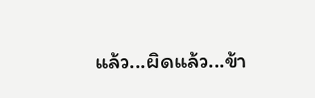แล้ว...ผิดแล้ว...ข้า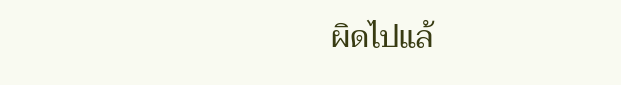ผิดไปแล้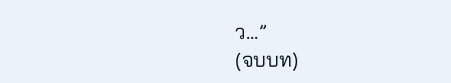ว...”
(จบบท)